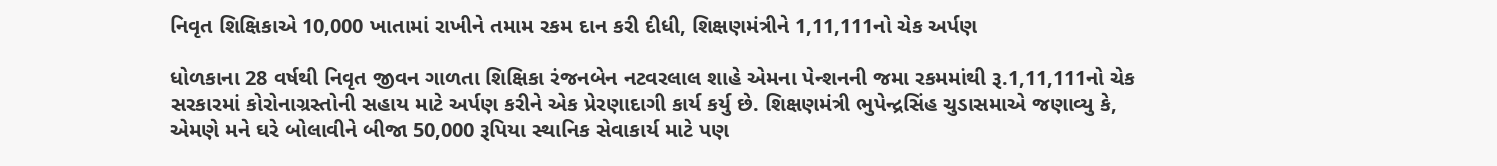નિવૃત શિક્ષિકાએ 10,000 ખાતામાં રાખીને તમામ રકમ દાન કરી દીધી, શિક્ષણમંત્રીને 1,11,111નો ચેક અર્પણ

ધોળકાના 28 વર્ષથી નિવૃત જીવન ગાળતા શિક્ષિકા રંજનબેન નટવરલાલ શાહે એમના પેન્શનની જમા રકમમાંથી રૂ.1,11,111નો ચેક સરકારમાં કોરોનાગ્રસ્તોની સહાય માટે અર્પણ કરીને એક પ્રેરણાદાગી કાર્ય કર્યુ છે. શિક્ષણમંત્રી ભુપેન્દ્રસિંહ ચુડાસમાએ જણાવ્યુ કે, એમણે મને ઘરે બોલાવીને બીજા 50,000 રૂપિયા સ્થાનિક સેવાકાર્ય માટે પણ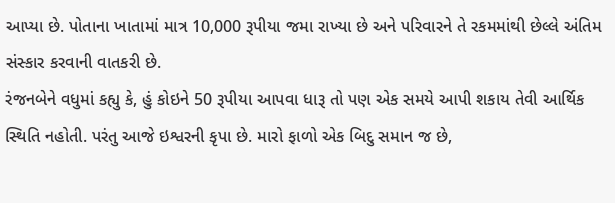આપ્યા છે. પોતાના ખાતામાં માત્ર 10,000 રૂપીયા જમા રાખ્યા છે અને પરિવારને તે રકમમાંથી છેલ્લે અંતિમ સંસ્કાર કરવાની વાતકરી છે.
રંજનબેને વધુમાં કહ્યુ કે, હું કોઇને 50 રૂપીયા આપવા ધારૂ તો પણ એક સમયે આપી શકાય તેવી આર્થિક સ્થિતિ નહોતી. પરંતુ આજે ઇશ્વરની કૃપા છે. મારો ફાળો એક બિદુ સમાન જ છે,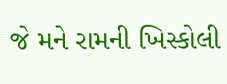જે મને રામની ખિસ્કોલી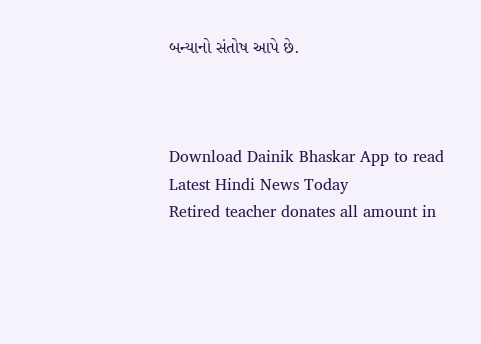બન્યાનો સંતોષ આપે છે.



Download Dainik Bhaskar App to read Latest Hindi News Today
Retired teacher donates all amount in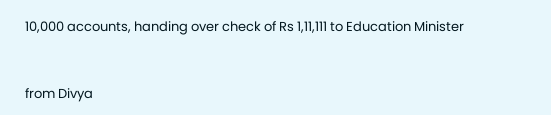10,000 accounts, handing over check of Rs 1,11,111 to Education Minister


from Divya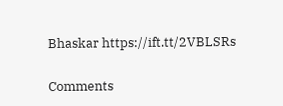Bhaskar https://ift.tt/2VBLSRs

Comments